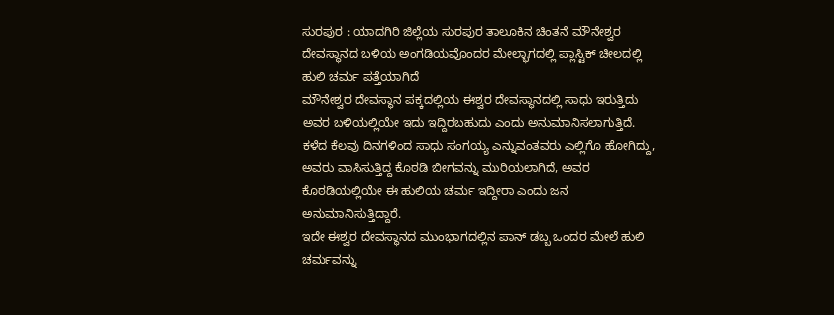ಸುರಪುರ : ಯಾದಗಿರಿ ಜಿಲ್ಲೆಯ ಸುರಪುರ ತಾಲೂಕಿನ ಚಿಂತನೆ ಮೌನೇಶ್ವರ ದೇವಸ್ಥಾನದ ಬಳಿಯ ಅಂಗಡಿಯವೊಂದರ ಮೇಲ್ಭಾಗದಲ್ಲಿ ಪ್ಲಾಸ್ಟಿಕ್ ಚೀಲದಲ್ಲಿ ಹುಲಿ ಚರ್ಮ ಪತ್ತೆಯಾಗಿದೆ
ಮೌನೇಶ್ವರ ದೇವಸ್ಥಾನ ಪಕ್ಕದಲ್ಲಿಯ ಈಶ್ವರ ದೇವಸ್ಥಾನದಲ್ಲಿ ಸಾಧು ಇರುತ್ತಿದು ಅವರ ಬಳಿಯಲ್ಲಿಯೇ ಇದು ಇದ್ದಿರಬಹುದು ಎಂದು ಅನುಮಾನಿಸಲಾಗುತ್ತಿದೆ.
ಕಳೆದ ಕೆಲವು ದಿನಗಳಿಂದ ಸಾಧು ಸಂಗಯ್ಯ ಎನ್ನುವಂತವರು ಎಲ್ಲಿಗೊ ಹೋಗಿದ್ದು, ಅವರು ವಾಸಿಸುತ್ತಿದ್ದ ಕೊಠಡಿ ಬೀಗವನ್ನು ಮುರಿಯಲಾಗಿದೆ, ಅವರ ಕೊಠಡಿಯಲ್ಲಿಯೇ ಈ ಹುಲಿಯ ಚರ್ಮ ಇದ್ದೀರಾ ಎಂದು ಜನ ಅನುಮಾನಿಸುತ್ತಿದ್ದಾರೆ.
ಇದೇ ಈಶ್ವರ ದೇವಸ್ಥಾನದ ಮುಂಭಾಗದಲ್ಲಿನ ಪಾನ್ ಡಬ್ಬ ಒಂದರ ಮೇಲೆ ಹುಲಿ ಚರ್ಮವನ್ನು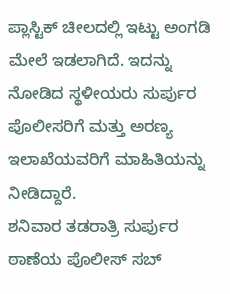ಪ್ಲಾಸ್ಟಿಕ್ ಚೀಲದಲ್ಲಿ ಇಟ್ಟು ಅಂಗಡಿ ಮೇಲೆ ಇಡಲಾಗಿದೆ. ಇದನ್ನು ನೋಡಿದ ಸ್ಥಳೀಯರು ಸುರ್ಪುರ ಪೊಲೀಸರಿಗೆ ಮತ್ತು ಅರಣ್ಯ ಇಲಾಖೆಯವರಿಗೆ ಮಾಹಿತಿಯನ್ನು ನೀಡಿದ್ದಾರೆ.
ಶನಿವಾರ ತಡರಾತ್ರಿ ಸುರ್ಪುರ ಠಾಣೆಯ ಪೊಲೀಸ್ ಸಬ್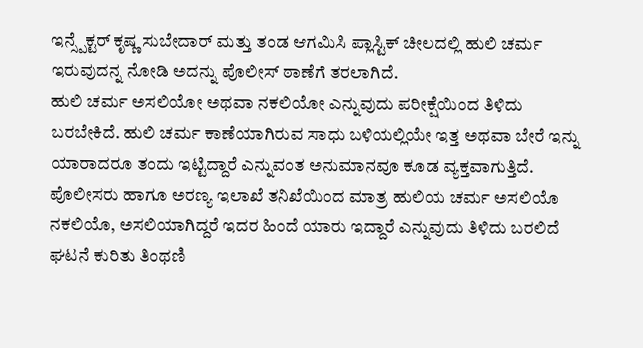ಇನ್ಸ್ಪೆಕ್ಟರ್ ಕೃಷ್ಣ ಸುಬೇದಾರ್ ಮತ್ತು ತಂಡ ಆಗಮಿಸಿ ಪ್ಲಾಸ್ಟಿಕ್ ಚೀಲದಲ್ಲಿ ಹುಲಿ ಚರ್ಮ ಇರುವುದನ್ನ ನೋಡಿ ಅದನ್ನು ಪೊಲೀಸ್ ಠಾಣೆಗೆ ತರಲಾಗಿದೆ.
ಹುಲಿ ಚರ್ಮ ಅಸಲಿಯೋ ಅಥವಾ ನಕಲಿಯೋ ಎನ್ನುವುದು ಪರೀಕ್ಷೆಯಿಂದ ತಿಳಿದು ಬರಬೇಕಿದೆ. ಹುಲಿ ಚರ್ಮ ಕಾಣೆಯಾಗಿರುವ ಸಾಧು ಬಳಿಯಲ್ಲಿಯೇ ಇತ್ತ ಅಥವಾ ಬೇರೆ ಇನ್ನು ಯಾರಾದರೂ ತಂದು ಇಟ್ಟಿದ್ದಾರೆ ಎನ್ನುವಂತ ಅನುಮಾನವೂ ಕೂಡ ವ್ಯಕ್ತವಾಗುತ್ತಿದೆ. ಪೊಲೀಸರು ಹಾಗೂ ಅರಣ್ಯ ಇಲಾಖೆ ತನಿಖೆಯಿಂದ ಮಾತ್ರ ಹುಲಿಯ ಚರ್ಮ ಅಸಲಿಯೊ ನಕಲಿಯೊ, ಅಸಲಿಯಾಗಿದ್ದರೆ ಇದರ ಹಿಂದೆ ಯಾರು ಇದ್ದಾರೆ ಎನ್ನುವುದು ತಿಳಿದು ಬರಲಿದೆ
ಘಟನೆ ಕುರಿತು ತಿಂಥಣಿ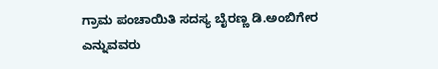ಗ್ರಾಮ ಪಂಚಾಯಿತಿ ಸದಸ್ಯ ಬೈರಣ್ಣ ಡಿ.ಅಂಬಿಗೇರ ಎನ್ನುವವರು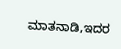ಮಾತನಾಡಿ,ಇದರ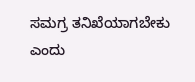ಸಮಗ್ರ ತನಿಖೆಯಾಗಬೇಕು ಎಂದು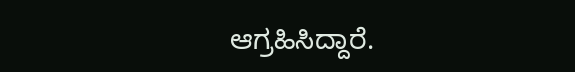ಆಗ್ರಹಿಸಿದ್ದಾರೆ.